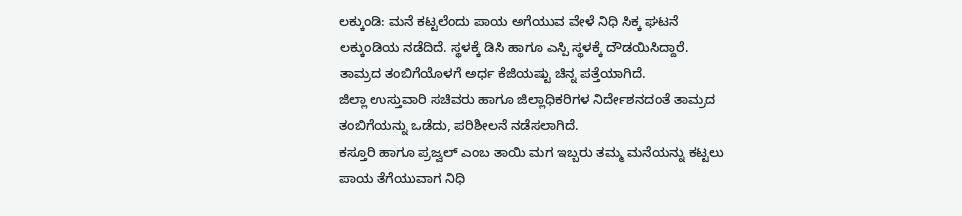ಲಕ್ಕುಂಡಿ: ಮನೆ ಕಟ್ಟಲೆಂದು ಪಾಯ ಅಗೆಯುವ ವೇಳೆ ನಿಧಿ ಸಿಕ್ಕ ಘಟನೆ ಲಕ್ಕುಂಡಿಯ ನಡೆದಿದೆ. ಸ್ಥಳಕ್ಕೆ ಡಿಸಿ ಹಾಗೂ ಎಸ್ಪಿ ಸ್ಥಳಕ್ಕೆ ದೌಡಯಿಸಿದ್ದಾರೆ. ತಾಮ್ರದ ತಂಬಿಗೆಯೊಳಗೆ ಅರ್ಧ ಕೆಜಿಯಷ್ಟು ಚಿನ್ನ ಪತ್ತೆಯಾಗಿದೆ.
ಜಿಲ್ಲಾ ಉಸ್ತುವಾರಿ ಸಚಿವರು ಹಾಗೂ ಜಿಲ್ಲಾಧಿಕರಿಗಳ ನಿರ್ದೇಶನದಂತೆ ತಾಮ್ರದ ತಂಬಿಗೆಯನ್ನು ಒಡೆದು, ಪರಿಶೀಲನೆ ನಡೆಸಲಾಗಿದೆ.
ಕಸ್ತೂರಿ ಹಾಗೂ ಪ್ರಜ್ವಲ್ ಎಂಬ ತಾಯಿ ಮಗ ಇಬ್ಬರು ತಮ್ಮ ಮನೆಯನ್ನು ಕಟ್ಟಲು ಪಾಯ ತೆಗೆಯುವಾಗ ನಿಧಿ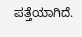ಪತ್ತೆಯಾಗಿದೆ.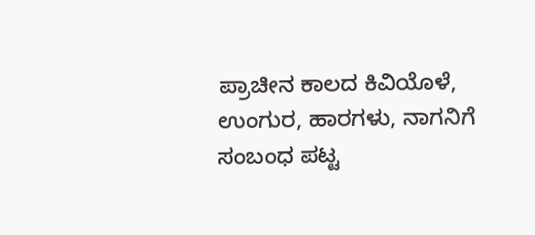ಪ್ರಾಚೀನ ಕಾಲದ ಕಿವಿಯೊಳೆ, ಉಂಗುರ, ಹಾರಗಳು, ನಾಗನಿಗೆ ಸಂಬಂಧ ಪಟ್ಟ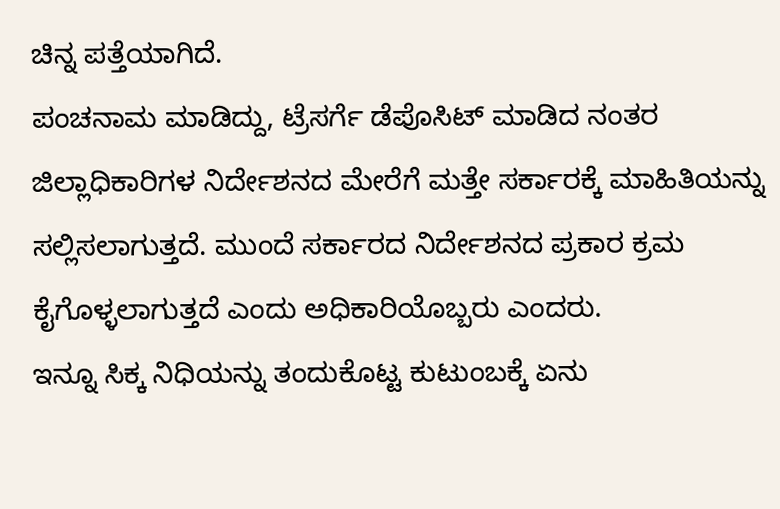ಚಿನ್ನ ಪತ್ತೆಯಾಗಿದೆ.
ಪಂಚನಾಮ ಮಾಡಿದ್ದು, ಟ್ರೆಸರ್ಗೆ ಡೆಪೊಸಿಟ್ ಮಾಡಿದ ನಂತರ ಜಿಲ್ಲಾಧಿಕಾರಿಗಳ ನಿರ್ದೇಶನದ ಮೇರೆಗೆ ಮತ್ತೇ ಸರ್ಕಾರಕ್ಕೆ ಮಾಹಿತಿಯನ್ನು ಸಲ್ಲಿಸಲಾಗುತ್ತದೆ. ಮುಂದೆ ಸರ್ಕಾರದ ನಿರ್ದೇಶನದ ಪ್ರಕಾರ ಕ್ರಮ ಕೈಗೊಳ್ಳಲಾಗುತ್ತದೆ ಎಂದು ಅಧಿಕಾರಿಯೊಬ್ಬರು ಎಂದರು.
ಇನ್ನೂ ಸಿಕ್ಕ ನಿಧಿಯನ್ನು ತಂದುಕೊಟ್ಟ ಕುಟುಂಬಕ್ಕೆ ಏನು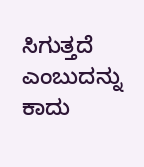ಸಿಗುತ್ತದೆ ಎಂಬುದನ್ನು ಕಾದು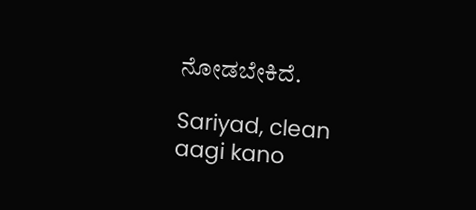ನೋಡಬೇಕಿದೆ.

Sariyad, clean aagi kano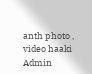anth photo , video haaki Admin